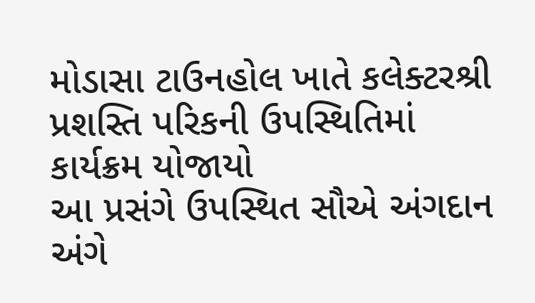મોડાસા ટાઉનહોલ ખાતે કલેક્ટરશ્રી પ્રશસ્તિ પરિકની ઉપસ્થિતિમાં કાર્યક્રમ યોજાયો
આ પ્રસંગે ઉપસ્થિત સૌએ અંગદાન અંગે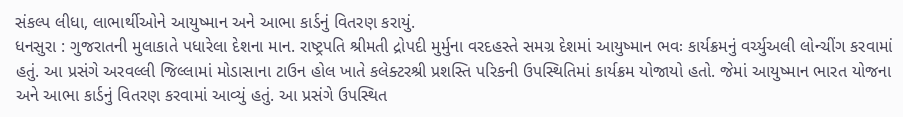સંકલ્પ લીધા, લાભાર્થીઓને આયુષ્માન અને આભા કાર્ડનું વિતરણ કરાયું.
ધનસુરા : ગુજરાતની મુલાકાતે પધારેલા દેશના માન. રાષ્ટ્રપતિ શ્રીમતી દ્રોપદી મુર્મુના વરદહસ્તે સમગ્ર દેશમાં આયુષ્માન ભવઃ કાર્યક્રમનું વર્ચ્યુઅલી લોન્ચીંગ કરવામાં હતું. આ પ્રસંગે અરવલ્લી જિલ્લામાં મોડાસાના ટાઉન હોલ ખાતે કલેક્ટરશ્રી પ્રશસ્તિ પરિકની ઉપસ્થિતિમાં કાર્યક્રમ યોજાયો હતો. જેમાં આયુષ્માન ભારત યોજના અને આભા કાર્ડનું વિતરણ કરવામાં આવ્યું હતું. આ પ્રસંગે ઉપસ્થિત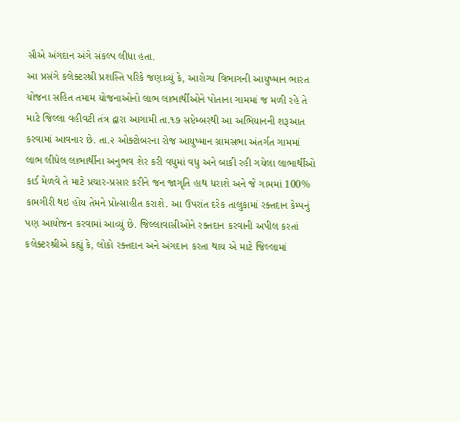સૌએ અંગદાન અંગે સંકલ્પ લીધા હતા.
આ પ્રસંગે કલેક્ટરશ્રી પ્રશસ્તિ પરિકે જણાવ્યું કે, આરોગ્ય વિભાગની આયુષ્માન ભારત યોજના સહિત તમામ યોજનાઓનો લાભ લાભાર્થીઓને પોતાના ગામમાં જ મળી રહે તે માટે જિલ્લા વહીવટી તંત્ર દ્વારા આગામી તા.૧૭ સપ્ટેમ્બરથી આ અભિયાનની શરૂઆત કરવામાં આવનાર છે. તા.૨ ઓક્ટોબરના રોજ આયુષ્માન ગ્રામસભા અંતર્ગત ગામમાં લાભ લીધેલ લાભાર્થીના અનુભવ શેર કરી વધુમાં વધુ અને બાકી રહી ગયેલા લાભાર્થીઓ કાર્ડ મેળવે તે માટે પ્રચાર-પ્રસાર કરીને જન જાગૃતિ હાથ ધરાશે અને જે ગામમાં 100% કામગીરી થઇ હોય તેમને પ્રોત્સાહીત કરાશે. આ ઉપરાંત દરેક તાલુકામાં રક્તદાન કેમ્પનું પણ આયોજન કરવામાં આવ્યું છે. જિલ્લાવાસીઓને રક્તદાન કરવાની અપીલ કરતાં કલેક્ટરશ્રીએ કહ્યું કે, લોકો રક્તદાન અને અંગદાન કરતા થાય એ માટે જિલ્લામાં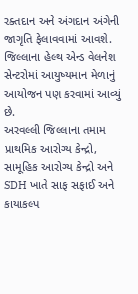રક્તદાન અને અંગદાન અંગેની જાગૃતિ ફેલાવવામાં આવશે. જિલ્લાના હેલ્થ એન્ડ વેલનેશ સેન્ટરોમાં આયુષ્યમાન મેળાનું આયોજન પણ કરવામાં આવ્યું છે.
અરવલ્લી જિલ્લાના તમામ પ્રાથમિક આરોગ્ય કેન્દ્રો, સામૂહિક આરોગ્ય કેન્દ્રો અને SDH ખાતે સાફ સફાઈ અને કાયાકલ્પ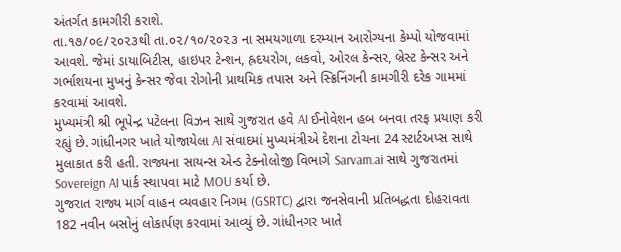અંતર્ગત કામગીરી કરાશે.
તા.૧૭/૦૯/૨૦૨૩થી તા.૦૨/૧૦/૨૦૨૩ ના સમયગાળા દરમ્યાન આરોગ્યના કેમ્પો યોજવામાં આવશે. જેમાં ડાયાબિટીસ, હાઇપર ટેન્શન, હ્રદયરોગ, લકવો, ઓરલ કેન્સર, બ્રેસ્ટ કેન્સર અને ગર્ભાશયના મુખનું કેન્સર જેવા રોગોની પ્રાથમિક તપાસ અને સ્ક્રિનિંગની કામગીરી દરેક ગામમાં કરવામાં આવશે.
મુખ્યમંત્રી શ્રી ભૂપેન્દ્ર પટેલના વિઝન સાથે ગુજરાત હવે AI ઈનોવેશન હબ બનવા તરફ પ્રયાણ કરી રહ્યું છે. ગાંધીનગર ખાતે યોજાયેલા AI સંવાદમાં મુખ્યમંત્રીએ દેશના ટોચના 24 સ્ટાર્ટઅપ્સ સાથે મુલાકાત કરી હતી. રાજ્યના સાયન્સ એન્ડ ટેક્નોલોજી વિભાગે Sarvam.ai સાથે ગુજરાતમાં Sovereign AI પાર્ક સ્થાપવા માટે MOU કર્યા છે.
ગુજરાત રાજ્ય માર્ગ વાહન વ્યવહાર નિગમ (GSRTC) દ્વારા જનસેવાની પ્રતિબદ્ધતા દોહરાવતા 182 નવીન બસોનું લોકાર્પણ કરવામાં આવ્યું છે. ગાંધીનગર ખાતે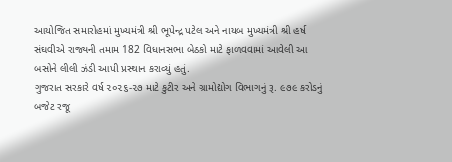આયોજિત સમારોહમાં મુખ્યમંત્રી શ્રી ભૂપેન્દ્ર પટેલ અને નાયબ મુખ્યમંત્રી શ્રી હર્ષ સંઘવીએ રાજ્યની તમામ 182 વિધાનસભા બેઠકો માટે ફાળવવામાં આવેલી આ બસોને લીલી ઝંડી આપી પ્રસ્થાન કરાવ્યું હતું.
ગુજરાત સરકારે વર્ષ ૨૦૨૬-૨૭ માટે કુટીર અને ગ્રામોદ્યોગ વિભાગનું રૂ. ૯૭૯ કરોડનું બજેટ રજૂ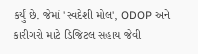કર્યું છે. જેમાં 'સ્વદેશી મોલ', ODOP અને કારીગરો માટે ડિજિટલ સહાય જેવી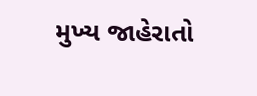મુખ્ય જાહેરાતો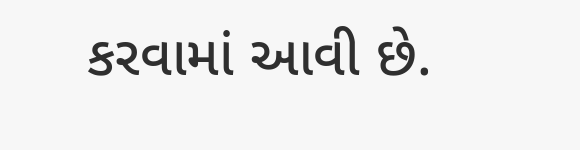કરવામાં આવી છે.